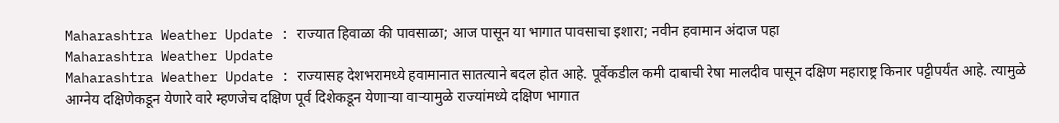Maharashtra Weather Update : राज्यात हिवाळा की पावसाळा; आज पासून या भागात पावसाचा इशारा; नवीन हवामान अंदाज पहा
Maharashtra Weather Update
Maharashtra Weather Update : राज्यासह देशभरामध्ये हवामानात सातत्याने बदल होत आहे. पूर्वेकडील कमी दाबाची रेषा मालदीव पासून दक्षिण महाराष्ट्र किनार पट्टीपर्यंत आहे. त्यामुळे आग्नेय दक्षिणेकडून येणारे वारे म्हणजेच दक्षिण पूर्व दिशेकडून येणाऱ्या वाऱ्यामुळे राज्यांमध्ये दक्षिण भागात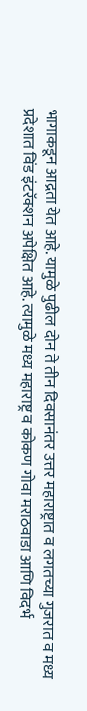भागाकडून आद्रता येत आहे. यामुळे पुढील दोन ते तीन दिवसानंतर उत्तर महाराष्ट्रात व लगतच्या गुजरात व मध्य प्रदेशात विंड इंटरॅक्शन अपेक्षित आहे. त्यामुळे मध्य महाराष्ट्र व कोकण गोवा मराठवाडा आणि विदर्भ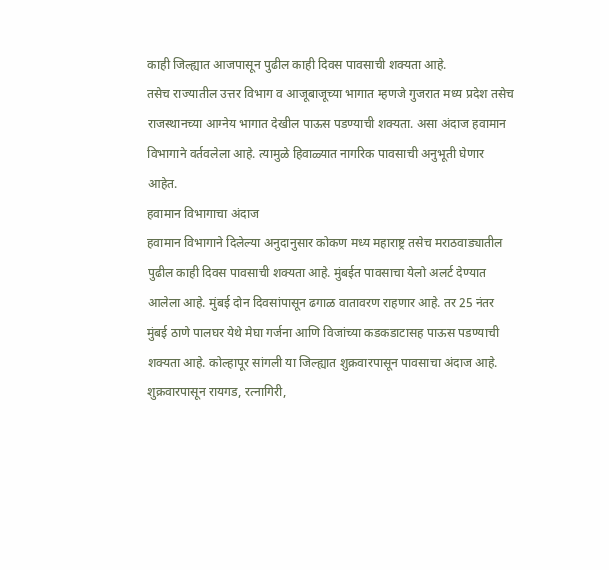काही जिल्ह्यात आजपासून पुढील काही दिवस पावसाची शक्यता आहे.
तसेच राज्यातील उत्तर विभाग व आजूबाजूच्या भागात म्हणजे गुजरात मध्य प्रदेश तसेच राजस्थानच्या आग्नेय भागात देखील पाऊस पडण्याची शक्यता. असा अंदाज हवामान विभागाने वर्तवलेला आहे. त्यामुळे हिवाळ्यात नागरिक पावसाची अनुभूती घेणार आहेत.
हवामान विभागाचा अंदाज
हवामान विभागाने दिलेल्या अनुदानुसार कोकण मध्य महाराष्ट्र तसेच मराठवाड्यातील पुढील काही दिवस पावसाची शक्यता आहे. मुंबईत पावसाचा येलो अलर्ट देण्यात आलेला आहे. मुंबई दोन दिवसांपासून ढगाळ वातावरण राहणार आहे. तर 25 नंतर मुंबई ठाणे पालघर येथे मेघा गर्जना आणि विजांच्या कडकडाटासह पाऊस पडण्याची शक्यता आहे. कोल्हापूर सांगली या जिल्ह्यात शुक्रवारपासून पावसाचा अंदाज आहे. शुक्रवारपासून रायगड, रत्नागिरी,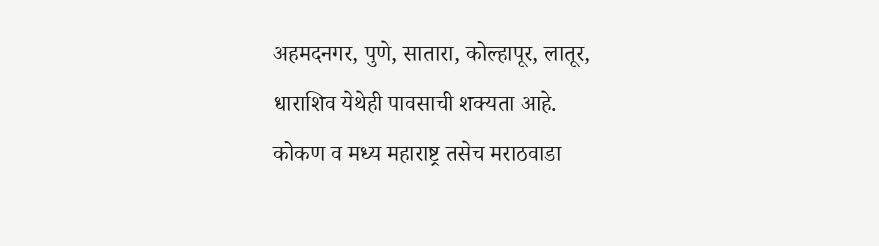अहमदनगर, पुणे, सातारा, कोल्हापूर, लातूर, धाराशिव येथेही पावसाची शक्यता आहे.
कोकण व मध्य महाराष्ट्र तसेच मराठवाडा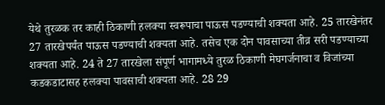येथे तुरळक तर काही ठिकाणी हलक्या स्वरूपाचा पाऊस पडण्याची शक्यता आहे. 25 तारखेनंतर 27 तारखेपर्यंत पाऊस पडण्याची शक्यता आहे. तसेच एक दोन पावसाच्या तीव्र सरी पडण्याच्या शक्यता आहे. 24 ते 27 तारखेला संपूर्ण भागामध्ये तुरळ ठिकाणी मेघगर्जनाचा व विजांच्या कडकडाटासह हलक्या पावसाची शक्यता आहे. 28 29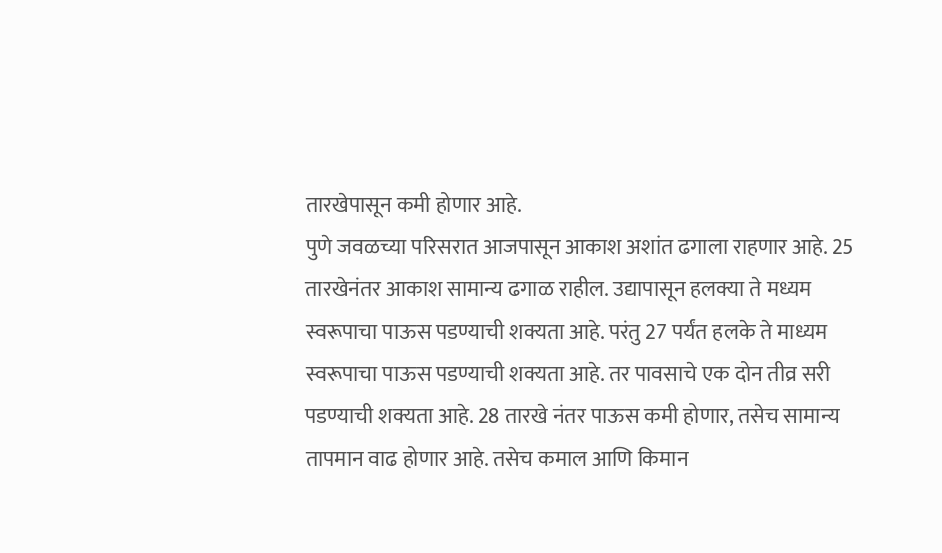तारखेपासून कमी होणार आहे.
पुणे जवळच्या परिसरात आजपासून आकाश अशांत ढगाला राहणार आहे. 25 तारखेनंतर आकाश सामान्य ढगाळ राहील. उद्यापासून हलक्या ते मध्यम स्वरूपाचा पाऊस पडण्याची शक्यता आहे. परंतु 27 पर्यंत हलके ते माध्यम स्वरूपाचा पाऊस पडण्याची शक्यता आहे. तर पावसाचे एक दोन तीव्र सरी पडण्याची शक्यता आहे. 28 तारखे नंतर पाऊस कमी होणार, तसेच सामान्य तापमान वाढ होणार आहे. तसेच कमाल आणि किमान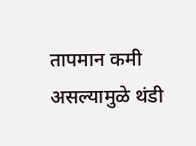तापमान कमी असल्यामुळे थंडी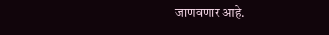जाणवणार आहे.